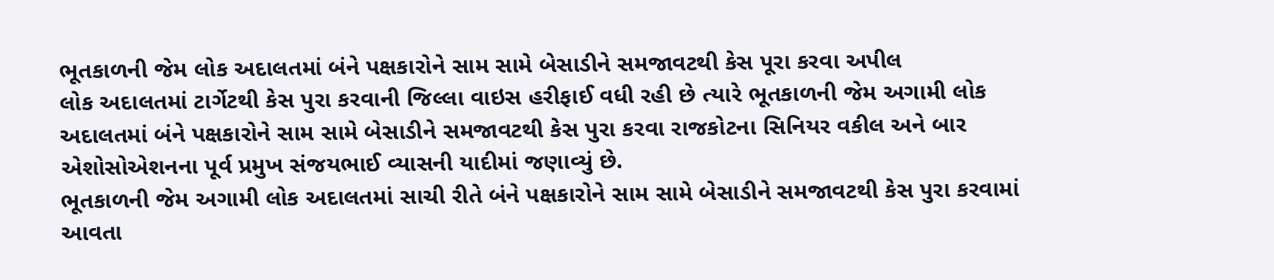ભૂતકાળની જેમ લોક અદાલતમાં બંને પક્ષકારોને સામ સામે બેસાડીને સમજાવટથી કેસ પૂરા કરવા અપીલ
લોક અદાલતમાં ટાર્ગેટથી કેસ પુરા કરવાની જિલ્લા વાઇસ હરીફાઈ વધી રહી છે ત્યારે ભૂતકાળની જેમ અગામી લોક અદાલતમાં બંને પક્ષકારોને સામ સામે બેસાડીને સમજાવટથી કેસ પુરા કરવા રાજકોટના સિનિયર વકીલ અને બાર એશોસોએશનના પૂર્વ પ્રમુખ સંજયભાઈ વ્યાસની યાદીમાં જણાવ્યું છે.
ભૂતકાળની જેમ અગામી લોક અદાલતમાં સાચી રીતે બંને પક્ષકારોને સામ સામે બેસાડીને સમજાવટથી કેસ પુરા કરવામાં આવતા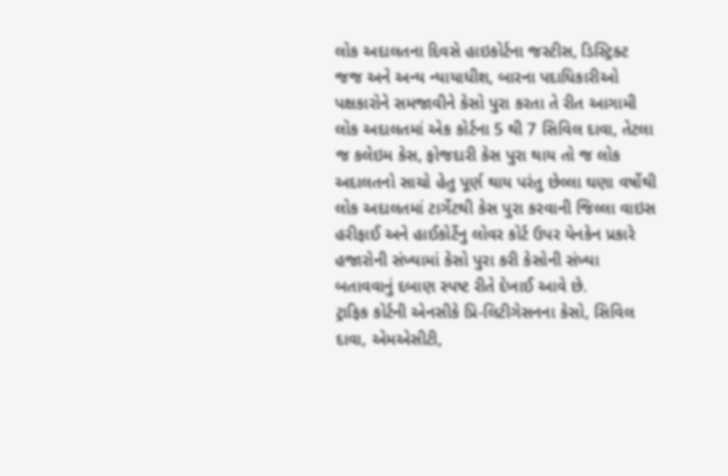લોક અદાલતના દિવસે હાઇકોર્ટના જસ્ટીસ, ડિસ્ટ્રિક્ટ જજ અને અન્ય ન્યાયાધીશ, બારના પદાધિકારીઓ પક્ષકારોને સમજાવીને કેસો પુરા કરતા તે રીત આગામી લોક અદાલતમાં એક કોર્ટના 5 થી 7 સિવિલ દાવા, તેટલા જ કલેઇમ કેસ, ફોજદારી કેસ પુરા થાય તો જ લોક અદાલતનો સાચો હેતુ પૂર્ણ થાય પરંતુ છેલ્લા ઘણા વર્ષોથી લોક અદાલતમાં ટાર્ગેટથી કેસ પુરા કરવાની જિલ્લા વાઇસ હરીફાઈ અને હાઈકોર્ટેનુ લોવર કોર્ટ ઉપર યેનકેન પ્રકારે હજારોની સંખ્યામાં કેસો પુરા કરી કેસોની સંખ્યા બતાવવાનું દબાણ સ્પષ્ટ રીતે દેખાઈ આવે છે.
ટ્રાફિક કોર્ટની એનસીકે પ્રિ-લિટીગેસનના કેસો, સિવિલ દાવા, એમએસીટી,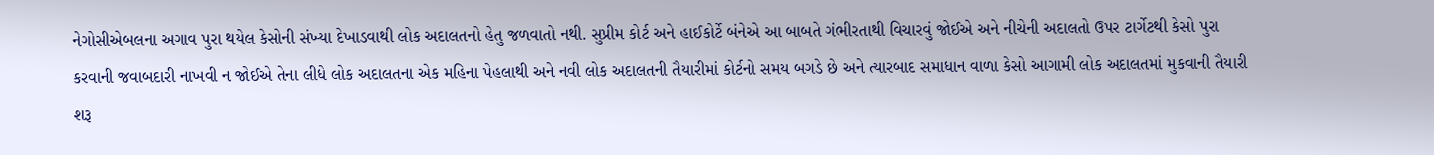નેગોસીએબલના અગાવ પુરા થયેલ કેસોની સંખ્યા દેખાડવાથી લોક અદાલતનો હેતુ જળવાતો નથી. સુપ્રીમ કોર્ટ અને હાઈકોર્ટે બંનેએ આ બાબતે ગંભીરતાથી વિચારવું જોઈએ અને નીચેની અદાલતો ઉપર ટાર્ગેટથી કેસો પુરા કરવાની જવાબદારી નાખવી ન જોઈએ તેના લીધે લોક અદાલતના એક મહિના પેહલાથી અને નવી લોક અદાલતની તૈયારીમાં કોર્ટનો સમય બગડે છે અને ત્યારબાદ સમાધાન વાળા કેસો આગામી લોક અદાલતમાં મુકવાની તૈયારી શરૂ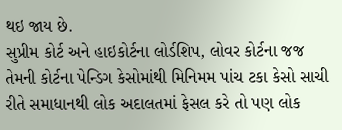થઇ જાય છે.
સુપ્રીમ કોર્ટ અને હાઇકોર્ટના લોર્ડશિપ, લોવર કોર્ટના જજ તેમની કોર્ટના પેન્ડિગ કેસોમાંથી મિનિમમ પાંચ ટકા કેસો સાચી રીતે સમાધાનથી લોક અદાલતમાં ફેસલ કરે તો પણ લોક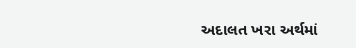અદાલત ખરા અર્થમાં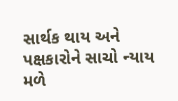સાર્થક થાય અને પક્ષકારોને સાચો ન્યાય મળે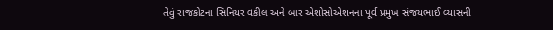તેવું રાજકોટના સિનિયર વકીલ અને બાર એશોસોએશનના પૂર્વ પ્રમુખ સંજયભાઈ વ્યાસની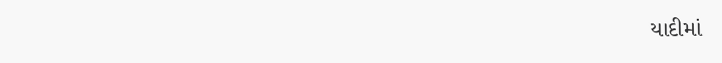યાદીમાં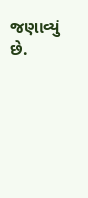જણાવ્યું છે.